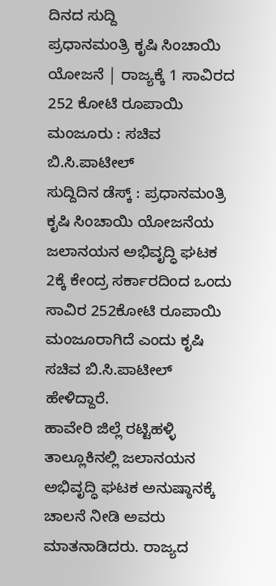ದಿನದ ಸುದ್ದಿ
ಪ್ರಧಾನಮಂತ್ರಿ ಕೃಷಿ ಸಿಂಚಾಯಿ ಯೋಜನೆ | ರಾಜ್ಯಕ್ಕೆ 1 ಸಾವಿರದ 252 ಕೋಟಿ ರೂಪಾಯಿ ಮಂಜೂರು : ಸಚಿವ ಬಿ.ಸಿ.ಪಾಟೀಲ್
ಸುದ್ದಿದಿನ ಡೆಸ್ಕ್ : ಪ್ರಧಾನಮಂತ್ರಿ ಕೃಷಿ ಸಿಂಚಾಯಿ ಯೋಜನೆಯ ಜಲಾನಯನ ಅಭಿವೃದ್ಧಿ ಘಟಕ 2ಕ್ಕೆ ಕೇಂದ್ರ ಸರ್ಕಾರದಿಂದ ಒಂದು ಸಾವಿರ 252ಕೋಟಿ ರೂಪಾಯಿ ಮಂಜೂರಾಗಿದೆ ಎಂದು ಕೃಷಿ ಸಚಿವ ಬಿ.ಸಿ.ಪಾಟೀಲ್ ಹೇಳಿದ್ದಾರೆ.
ಹಾವೇರಿ ಜಿಲ್ಲೆ ರಟ್ಟಿಹಳ್ಳಿ ತಾಲ್ಲೂಕಿನಲ್ಲಿ ಜಲಾನಯನ ಅಭಿವೃದ್ಧಿ ಘಟಕ ಅನುಷ್ಠಾನಕ್ಕೆ ಚಾಲನೆ ನೀಡಿ ಅವರು ಮಾತನಾಡಿದರು. ರಾಜ್ಯದ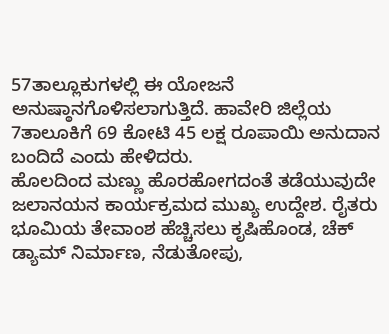57ತಾಲ್ಲೂಕುಗಳಲ್ಲಿ ಈ ಯೋಜನೆ ಅನುಷ್ಠಾನಗೊಳಿಸಲಾಗುತ್ತಿದೆ. ಹಾವೇರಿ ಜಿಲ್ಲೆಯ 7ತಾಲೂಕಿಗೆ 69 ಕೋಟಿ 45 ಲಕ್ಷ ರೂಪಾಯಿ ಅನುದಾನ ಬಂದಿದೆ ಎಂದು ಹೇಳಿದರು.
ಹೊಲದಿಂದ ಮಣ್ಣು ಹೊರಹೋಗದಂತೆ ತಡೆಯುವುದೇ ಜಲಾನಯನ ಕಾರ್ಯಕ್ರಮದ ಮುಖ್ಯ ಉದ್ದೇಶ. ರೈತರು ಭೂಮಿಯ ತೇವಾಂಶ ಹೆಚ್ಚಿಸಲು ಕೃಷಿಹೊಂಡ, ಚೆಕ್ ಡ್ಯಾಮ್ ನಿರ್ಮಾಣ, ನೆಡುತೋಪು,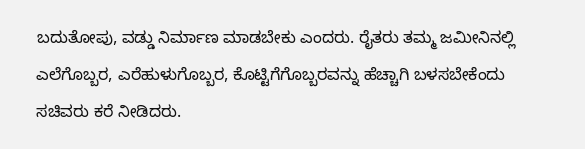ಬದುತೋಪು, ವಡ್ಡು ನಿರ್ಮಾಣ ಮಾಡಬೇಕು ಎಂದರು. ರೈತರು ತಮ್ಮ ಜಮೀನಿನಲ್ಲಿ ಎಲೆಗೊಬ್ಬರ, ಎರೆಹುಳುಗೊಬ್ಬರ, ಕೊಟ್ಟಿಗೆಗೊಬ್ಬರವನ್ನು ಹೆಚ್ಚಾಗಿ ಬಳಸಬೇಕೆಂದು ಸಚಿವರು ಕರೆ ನೀಡಿದರು.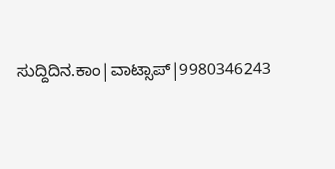ಸುದ್ದಿದಿನ.ಕಾಂ|ವಾಟ್ಸಾಪ್|9980346243